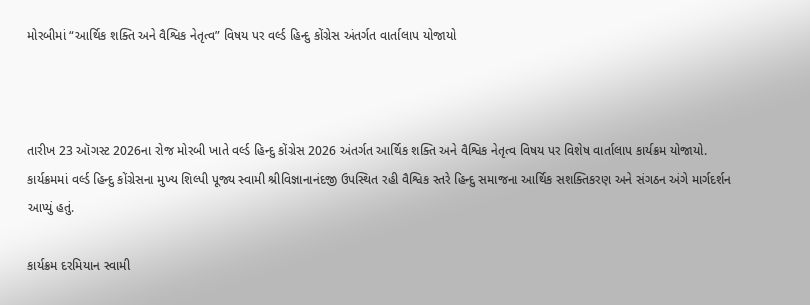મોરબીમાં “આર્થિક શક્તિ અને વૈશ્વિક નેતૃત્વ” વિષય પર વર્લ્ડ હિન્દુ કોંગ્રેસ અંતર્ગત વાર્તાલાપ યોજાયો



તારીખ 23 ઑગસ્ટ 2026ના રોજ મોરબી ખાતે વર્લ્ડ હિન્દુ કોંગ્રેસ 2026 અંતર્ગત આર્થિક શક્તિ અને વૈશ્વિક નેતૃત્વ વિષય પર વિશેષ વાર્તાલાપ કાર્યક્રમ યોજાયો. કાર્યક્રમમાં વર્લ્ડ હિન્દુ કોંગ્રેસના મુખ્ય શિલ્પી પૂજ્ય સ્વામી શ્રીવિજ્ઞાનાનંદજી ઉપસ્થિત રહી વૈશ્વિક સ્તરે હિન્દુ સમાજના આર્થિક સશક્તિકરણ અને સંગઠન અંગે માર્ગદર્શન આપ્યું હતું.

કાર્યક્રમ દરમિયાન સ્વામી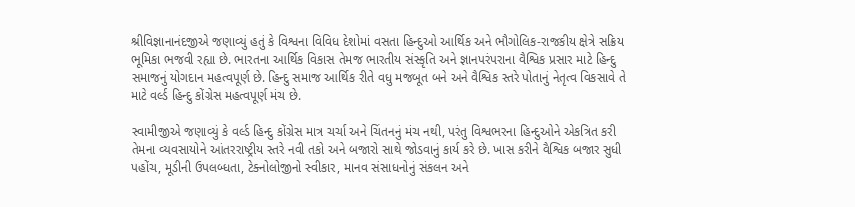શ્રીવિજ્ઞાનાનંદજીએ જણાવ્યું હતું કે વિશ્વના વિવિધ દેશોમાં વસતા હિન્દુઓ આર્થિક અને ભૌગોલિક-રાજકીય ક્ષેત્રે સક્રિય ભૂમિકા ભજવી રહ્યા છે. ભારતના આર્થિક વિકાસ તેમજ ભારતીય સંસ્કૃતિ અને જ્ઞાનપરંપરાના વૈશ્વિક પ્રસાર માટે હિન્દુ સમાજનું યોગદાન મહત્વપૂર્ણ છે. હિન્દુ સમાજ આર્થિક રીતે વધુ મજબૂત બને અને વૈશ્વિક સ્તરે પોતાનું નેતૃત્વ વિકસાવે તે માટે વર્લ્ડ હિન્દુ કોંગ્રેસ મહત્વપૂર્ણ મંચ છે.

સ્વામીજીએ જણાવ્યું કે વર્લ્ડ હિન્દુ કોંગ્રેસ માત્ર ચર્ચા અને ચિંતનનું મંચ નથી, પરંતુ વિશ્વભરના હિન્દુઓને એકત્રિત કરી તેમના વ્યવસાયોને આંતરરાષ્ટ્રીય સ્તરે નવી તકો અને બજારો સાથે જોડવાનું કાર્ય કરે છે. ખાસ કરીને વૈશ્વિક બજાર સુધી પહોંચ, મૂડીની ઉપલબ્ધતા, ટેક્નોલોજીનો સ્વીકાર, માનવ સંસાધનોનું સંકલન અને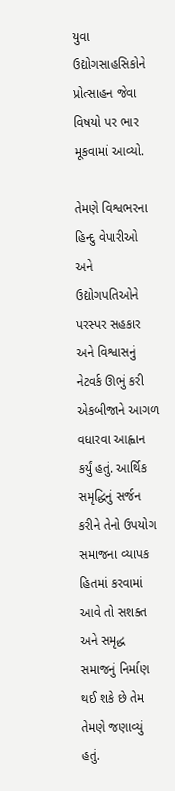યુવા ઉદ્યોગસાહસિકોને પ્રોત્સાહન જેવા વિષયો પર ભાર મૂકવામાં આવ્યો.

તેમણે વિશ્વભરના હિન્દુ વેપારીઓ અને ઉદ્યોગપતિઓને પરસ્પર સહકાર અને વિશ્વાસનું નેટવર્ક ઊભું કરી એકબીજાને આગળ વધારવા આહ્વાન કર્યું હતું. આર્થિક સમૃદ્ધિનું સર્જન કરીને તેનો ઉપયોગ સમાજના વ્યાપક હિતમાં કરવામાં આવે તો સશક્ત અને સમૃદ્ધ સમાજનું નિર્માણ થઈ શકે છે તેમ તેમણે જણાવ્યું હતું.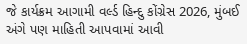જે કાર્યક્રમ આગામી વર્લ્ડ હિન્દુ કોંગ્રેસ 2026, મુંબઈ અંગે પણ માહિતી આપવામાં આવી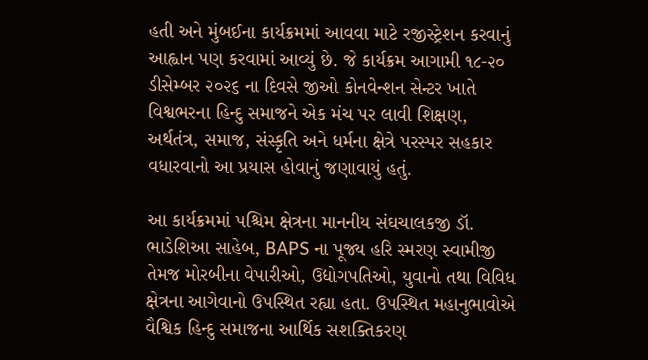હતી અને મુંબઈના કાર્યક્રમમાં આવવા માટે રજીસ્ટ્રેશન કરવાનું આહ્વાન પણ કરવામાં આવ્યું છે. જે કાર્યક્રમ આગામી ૧૮-૨૦ ડીસેમ્બર ૨૦૨૬ ના દિવસે જીઓ કોનવેન્શન સેન્ટર ખાતે વિશ્વભરના હિન્દુ સમાજને એક મંચ પર લાવી શિક્ષણ, અર્થતંત્ર, સમાજ, સંસ્કૃતિ અને ધર્મના ક્ષેત્રે પરસ્પર સહકાર વધારવાનો આ પ્રયાસ હોવાનું જણાવાયું હતું.

આ કાર્યક્રમમાં પશ્ચિમ ક્ષેત્રના માનનીય સંઘચાલકજી ડૉ. ભાડેશિઆ સાહેબ, BAPS ના પૂજ્ય હરિ સ્મરણ સ્વામીજી તેમજ મોરબીના વેપારીઓ, ઉદ્યોગપતિઓ, યુવાનો તથા વિવિધ ક્ષેત્રના આગેવાનો ઉપસ્થિત રહ્યા હતા. ઉપસ્થિત મહાનુભાવોએ વૈશ્વિક હિન્દુ સમાજના આર્થિક સશક્તિકરણ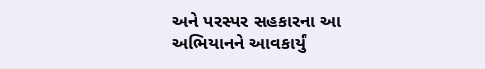અને પરસ્પર સહકારના આ અભિયાનને આવકાર્યું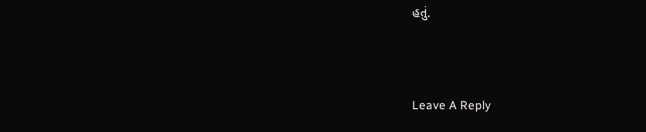હતું.



Leave A Reply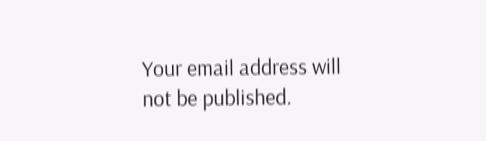Your email address will not be published.